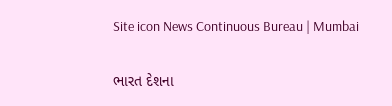Site icon News Continuous Bureau | Mumbai

ભારત દેશના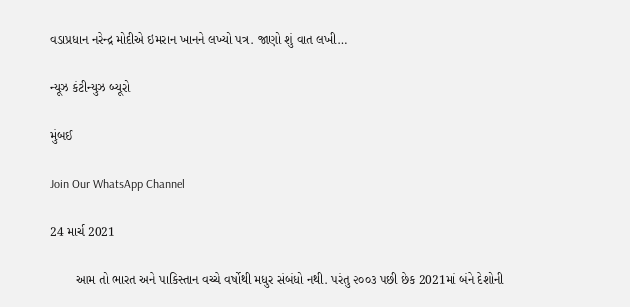વડાપ્રધાન નરેન્દ્ર મોદીએ ઇમરાન ખાનને લખ્યો પત્ર. જાણો શું વાત લખી…

ન્યૂઝ કંટીન્યુઝ બ્યૂરો

મુંબઈ

Join Our WhatsApp Channel

24 માર્ચ 2021

       આમ તો ભારત અને પાકિસ્તાન વચ્ચે વર્ષોથી મધુર સંબંધો નથી. પરંતુ ૨૦૦૩ પછી છેક 2021માં બંને દેશોની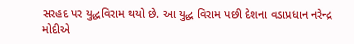સરહદ પર યુદ્ધવિરામ થયો છે. આ યુદ્ધ વિરામ પછી દેશના વડાપ્રધાન નરેન્દ્ર મોદીએ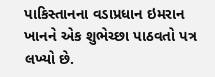પાકિસ્તાનના વડાપ્રધાન ઇમરાન ખાનને એક શુભેચ્છા પાઠવતો પત્ર લખ્યો છે.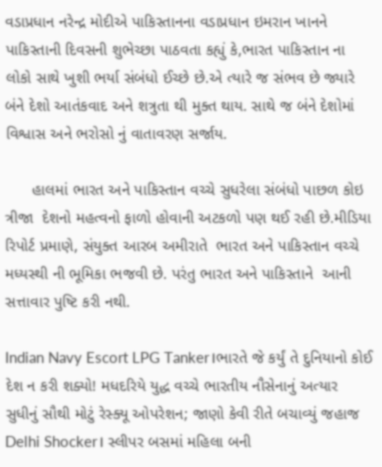વડાપ્રધાન નરેન્દ્ર મોદીએ પાકિસ્તાનના વડાપ્રધાન ઇમરાન ખાનને પાકિસ્તાની દિવસની શુભેચ્છા પાઠવતા કહ્યું કે,ભારત પાકિસ્તાન ના લોકો સાથે ખુશી ભર્યા સંબંધો ઈચ્છે છે.એ ત્યારે જ સંભવ છે જ્યારે બંને દેશો આતંકવાદ અને શત્રુતા થી મુક્ત થાય. સાથે જ બંને દેશોમાં  વિશ્વાસ અને ભરોસો નું વાતાવરણ સર્જાય.

      હાલમાં ભારત અને પાકિસ્તાન વચ્ચે સુધરેલા સંબંધો પાછળ કોઇ ત્રીજા  દેશનો મહત્વનો ફાળો હોવાની અટકળો પણ થઈ રહી છે.મીડિયા રિપોર્ટ પ્રમાણે, સંયુક્ત આરબ અમીરાતે  ભારત અને પાકિસ્તાન વચ્ચે મધ્યસ્થી ની ભૂમિકા ભજવી છે. પરંતુ ભારત અને પાકિસ્તાને  આની સત્તાવાર પુષ્ટિ કરી નથી.

Indian Navy Escort LPG Tanker।ભારતે જે કર્યું તે દુનિયાનો કોઈ દેશ ન કરી શક્યો! મધદરિયે યુદ્ધ વચ્ચે ભારતીય નૌસેનાનું અત્યાર સુધીનું સૌથી મોટું રેસ્ક્યૂ ઓપરેશન; જાણો કેવી રીતે બચાવ્યું જહાજ
Delhi Shocker। સ્લીપર બસમાં મહિલા બની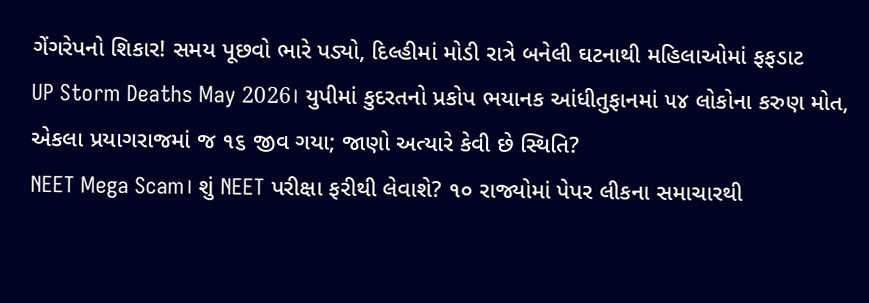ગેંગરેપનો શિકાર! સમય પૂછવો ભારે પડ્યો, દિલ્હીમાં મોડી રાત્રે બનેલી ઘટનાથી મહિલાઓમાં ફફડાટ
UP Storm Deaths May 2026। યુપીમાં કુદરતનો પ્રકોપ ભયાનક આંધીતુફાનમાં ૫૪ લોકોના કરુણ મોત, એકલા પ્રયાગરાજમાં જ ૧૬ જીવ ગયા; જાણો અત્યારે કેવી છે સ્થિતિ?
NEET Mega Scam। શું NEET પરીક્ષા ફરીથી લેવાશે? ૧૦ રાજ્યોમાં પેપર લીકના સમાચારથી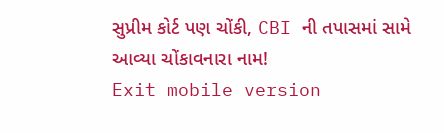સુપ્રીમ કોર્ટ પણ ચોંકી, CBI ની તપાસમાં સામે આવ્યા ચોંકાવનારા નામ!
Exit mobile version